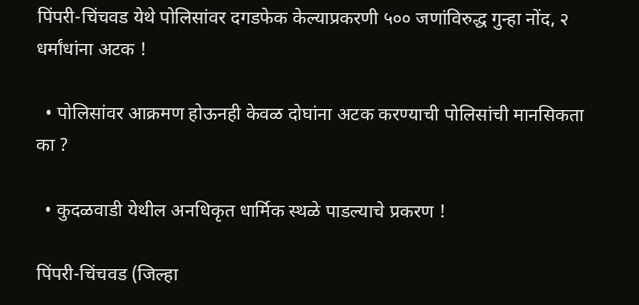पिंपरी-चिंचवड येथे पोलिसांवर दगडफेक केल्याप्रकरणी ५०० जणांविरुद्ध गुन्हा नोंद, २ धर्मांधांना अटक !

  • पोलिसांवर आक्रमण होऊनही केवळ दोघांना अटक करण्याची पोलिसांची मानसिकता का ?

  • कुदळवाडी येथील अनधिकृत धार्मिक स्थळे पाडल्याचे प्रकरण !

पिंपरी-चिंचवड (जिल्हा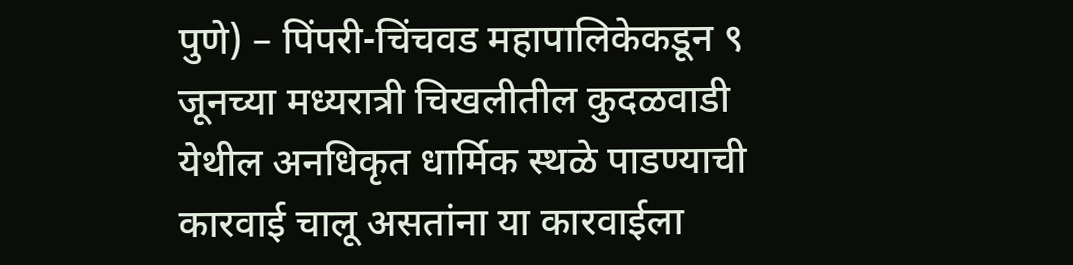पुणे) – पिंपरी-चिंचवड महापालिकेकडून ९ जूनच्या मध्यरात्री चिखलीतील कुदळवाडी येथील अनधिकृत धार्मिक स्थळे पाडण्याची कारवाई चालू असतांना या कारवाईला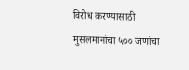विरोध करण्यासाठी मुसलमानांचा ५०० जणांचा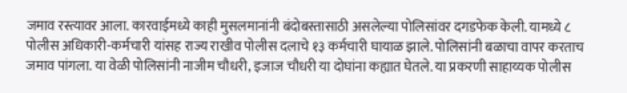जमाव रस्त्यावर आला. कारवाईमध्ये काही मुसलमानांनी बंदोबस्तासाठी असलेल्या पोलिसांवर दगडफेक केली. यामध्ये ८ पोलीस अधिकारी-कर्मचारी यांसह राज्य राखीव पोलीस दलाचे १३ कर्मचारी घायाळ झाले. पोलिसांनी बळाचा वापर करताच जमाव पांगला. या वेळी पोलिसांनी नाजीम चौधरी, इजाज चौधरी या दोघांना कह्यात घेतले. या प्रकरणी साहाय्यक पोलीस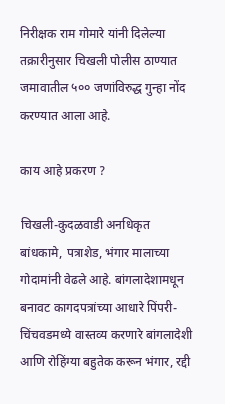निरीक्षक राम गोमारे यांनी दिलेल्या तक्रारीनुसार चिखली पोलीस ठाण्यात जमावातील ५०० जणांविरुद्ध गुन्हा नोंद करण्यात आला आहे.

काय आहे प्रकरण ?

चिखली-कुदळवाडी अनधिकृत बांधकामे, पत्राशेड, भंगार मालाच्या गोदामांनी वेढले आहे. बांगलादेशामधून बनावट कागदपत्रांच्या आधारे पिंपरी-चिंचवडमध्ये वास्तव्य करणारे बांगलादेशी आणि रोहिंग्या बहुतेक करून भंगार, रद्दी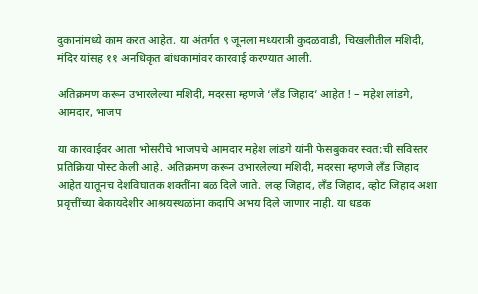दुकानांमध्ये काम करत आहेत. या अंतर्गत ९ जूनला मध्यरात्री कुदळवाडी, चिखलीतील मशिदी, मंदिर यांसह ११ अनधिकृत बांधकामांवर कारवाई करण्यात आली.

अतिक्रमण करून उभारलेल्या मशिदी, मदरसा म्हणजे ‘लँड जिहाद’ आहेत ! – महेश लांडगे, आमदार, भाजप

या कारवाईवर आता भोसरीचे भाजपचे आमदार महेश लांडगे यांनी फेसबुकवर स्वत:ची सविस्तर प्रतिक्रिया पोस्ट केली आहे. अतिक्रमण करून उभारलेल्या मशिदी, मदरसा म्हणजे लँड जिहाद आहेत यातूनच देशविघातक शक्तींना बळ दिले जाते. लव्ह जिहाद, लॅंड जिहाद, व्होट जिहाद अशा प्रवृत्तींच्या बेकायदेशीर आश्रयस्थळांना कदापि अभय दिले जाणार नाही. या धडक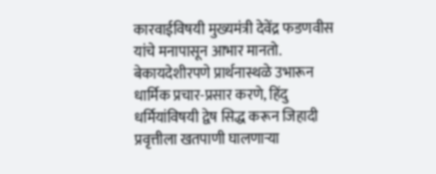कारवाईविषयी मुख्यमंत्री देवेंद्र फडणवीस यांचे मनापासून आभार मानतो. बेकायदेशीरपणे प्रार्थनास्थळे उभारून धार्मिक प्रचार-प्रसार करणे, हिंदु धर्मियांविषयी द्वेष सिद्ध करून जिहादी प्रवृत्तीला खतपाणी घालणार्‍या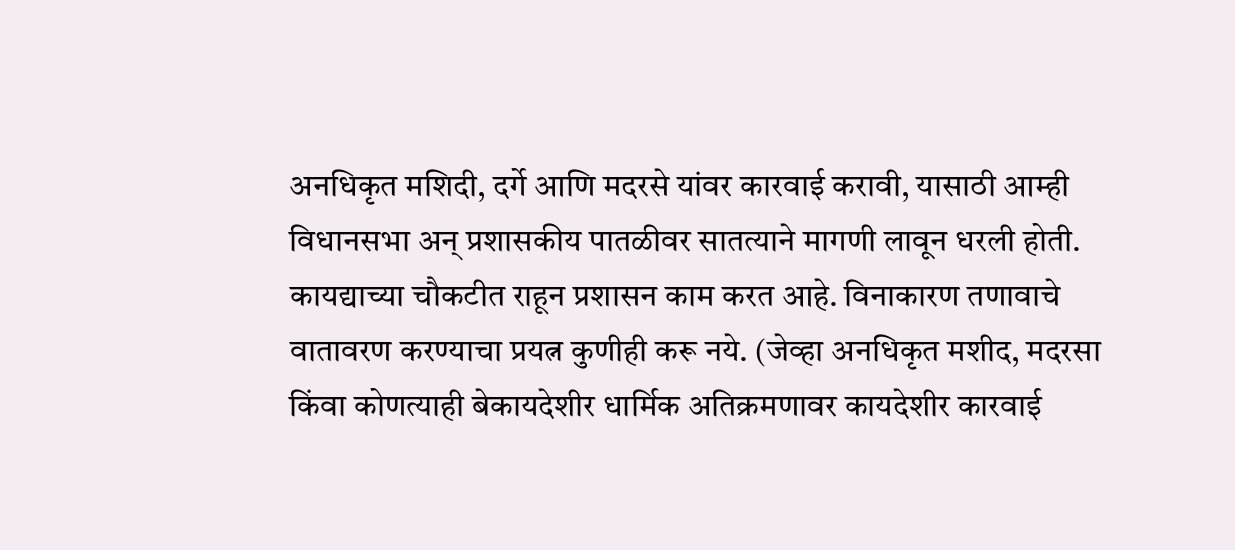अनधिकृत मशिदी, दर्गे आणि मदरसे यांवर कारवाई करावी, यासाठी आम्ही विधानसभा अन् प्रशासकीय पातळीवर सातत्याने मागणी लावून धरली होती. कायद्याच्या चौकटीत राहून प्रशासन काम करत आहे. विनाकारण तणावाचे वातावरण करण्याचा प्रयत्न कुणीही करू नये. (जेव्हा अनधिकृत मशीद, मदरसा किंवा कोणत्याही बेकायदेशीर धार्मिक अतिक्रमणावर कायदेशीर कारवाई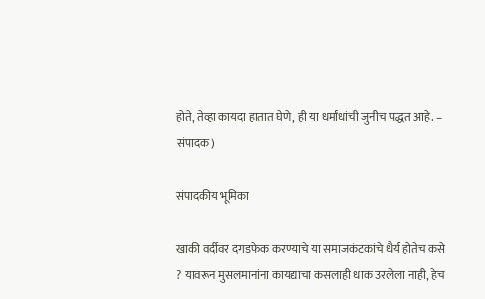होते, तेव्हा कायदा हातात घेणे, ही या धर्मांधांची जुनीच पद्धत आहे. – संपादक)

संपादकीय भूमिका

खाकी वर्दीवर दगडफेक करण्याचे या समाजकंटकांचे धैर्य होतेच कसे ? यावरून मुसलमानांना कायद्याचा कसलाही धाक उरलेला नाही, हेच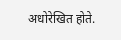अधोरेखित होते.